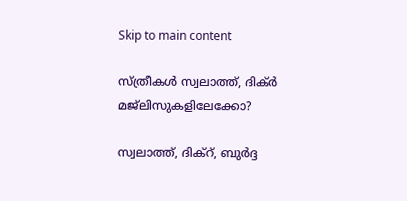Skip to main content

സ്ത്രീകൾ സ്വലാത്ത്, ദിക്ർ മജ്ലിസുകളിലേക്കോ?

സ്വലാത്ത്, ദിക്റ്, ബുർദ്ദ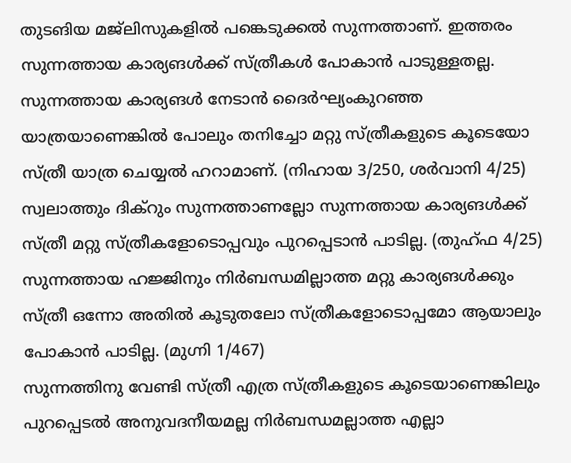തുടങിയ മജ്ലിസുകളിൽ പങ്കെടുക്കൽ സുന്നത്താണ്. ഇത്തരം സുന്നത്തായ കാര്യങൾക്ക് സ്ത്രീകൾ പോകാൻ പാടുള്ളതല്ല.
സുന്നത്തായ കാര്യങൾ നേടാൻ ദൈർഘ്യംകുറഞ്ഞ യാത്രയാണെങ്കിൽ പോലും തനിച്ചോ മറ്റു സ്ത്രീകളുടെ കൂടെയോ സ്ത്രീ യാത്ര ചെയ്യൽ ഹറാമാണ്. (നിഹായ 3/250, ശർവാനി 4/25) സ്വലാത്തും ദിക്റും സുന്നത്താണല്ലോ സുന്നത്തായ കാര്യങൾക്ക് സ്ത്രീ മറ്റു സ്ത്രീകളോടൊപ്പവും പുറപ്പെടാൻ പാടില്ല. (തുഹ്ഫ 4/25)
സുന്നത്തായ ഹജ്ജിനും നിർബന്ധമില്ലാത്ത മറ്റു കാര്യങൾക്കും സ്ത്രീ ഒന്നോ അതിൽ കൂടുതലോ സ്ത്രീകളോടൊപ്പമോ ആയാലും പോകാൻ പാടില്ല. (മുഗ്നി 1/467)
സുന്നത്തിനു വേണ്ടി സ്ത്രീ എത്ര സ്ത്രീകളുടെ കൂടെയാണെങ്കിലും പുറപ്പെടൽ അനുവദനീയമല്ല നിർബന്ധമല്ലാത്ത എല്ലാ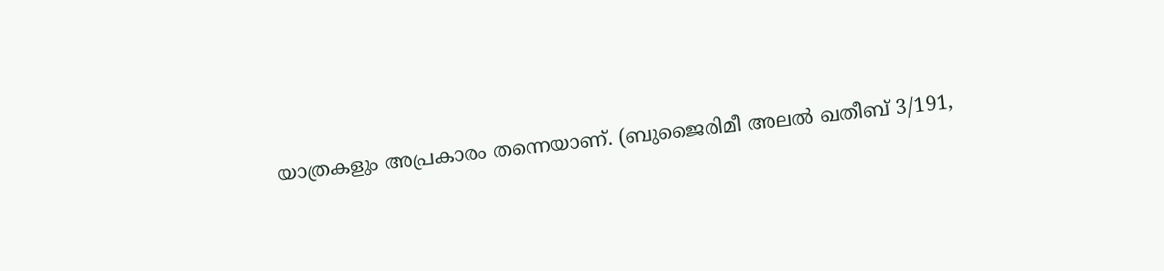യാത്രകളും അപ്രകാരം തന്നെയാണ്. (ബുജൈരിമീ അലൽ ഖതീബ് 3/191,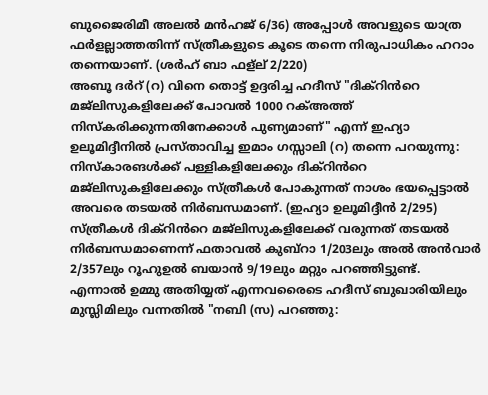ബുജൈരിമീ അലൽ മൻഹജ് 6/36) അപ്പോൾ അവളുടെ യാത്ര ഫർളല്ലാത്തതിന്ന് സ്ത്രീകളുടെ കൂടെ തന്നെ നിരുപാധികം ഹറാം തന്നെയാണ്. (ശർഹ് ബാ ഫള്ല് 2/220)
അബൂ ദർറ് (റ) വിനെ തൊട്ട് ഉദ്ദരിച്ച ഹദീസ് "ദിക്റിൻറെ മജ്ലിസുകളിലേക്ക് പോവൽ 1000 റക്അത്ത് നിസ്കരിക്കുന്നതിനേക്കാൾ പുണ്യമാണ്" എന്ന് ഇഹ്യാ ഉലൂമിദ്ദീനിൽ പ്രസ്താവിച്ച ഇമാം ഗസ്സാലി (റ) തന്നെ പറയുന്നു: നിസ്കാരങൾക്ക് പള്ളികളിലേക്കും ദിക്റിൻറെ മജ്ലിസുകളിലേക്കും സ്ത്രീകൾ പോകുന്നത് നാശം ഭയപ്പെട്ടാൽ അവരെ തടയൽ നിർബന്ധമാണ്. (ഇഹ്യാ ഉലൂമിദ്ദീൻ 2/295)
സ്ത്രീകൾ ദിക്റിൻറെ മജ്ലിസുകളിലേക്ക് വരുന്നത് തടയൽ നിർബന്ധമാണെന്ന് ഫതാവൽ കുബ്റാ 1/203ലും അൽ അൻവാർ 2/357ലും റൂഹുഉൽ ബയാൻ 9/19ലും മറ്റും പറഞ്ഞിട്ടുണ്ട്.
എന്നാൽ ഉമ്മു അതിയ്യത് എന്നവരൈടെ ഹദീസ് ബുഖാരിയിലും മുസ്ലിമിലും വന്നതിൽ "നബി (സ) പറഞ്ഞു: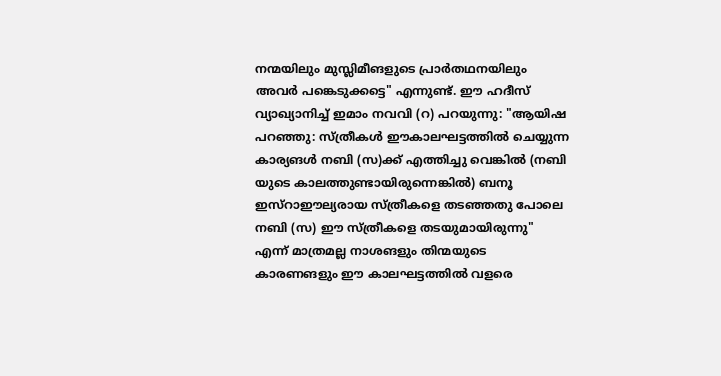നന്മയിലും മുസ്ലിമീങളുടെ പ്രാർതഥനയിലും അവർ പങ്കെടുക്കട്ടെ" എന്നുണ്ട്. ഈ ഹദീസ് വ്യാഖ്യാനിച്ച് ഇമാം നവവി (റ) പറയുന്നു: "ആയിഷ പറഞ്ഞു: സ്ത്രീകൾ ഈകാലഘട്ടത്തിൽ ചെയ്യുന്ന കാര്യങൾ നബി (സ)ക്ക് എത്തിച്ചു വെങ്കിൽ (നബി യുടെ കാലത്തുണ്ടായിരുന്നെങ്കിൽ) ബനൂ ഇസ്റാഈല്യരായ സ്ത്രീകളെ തടഞ്ഞതു പോലെ നബി (സ) ഈ സ്ത്രീകളെ തടയുമായിരുന്നു" എന്ന് മാത്രമല്ല നാശങളും തിന്മയുടെ കാരണങളും ഈ കാലഘട്ടത്തിൽ വളരെ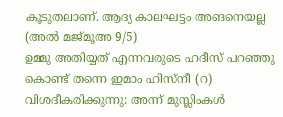കൂടുതലാണ്. ആദ്യ കാലഘട്ടം അങനെയല്ല (അൽ മജ്മൂഅ 9/5)
ഉമ്മു അതിയ്യത് എന്നവരുടെ ഹദീസ് പറഞ്ഞു കൊണ്ട് തന്നെ ഇമാം ഹിസ്നീ (റ) വിശദീകരിക്കുന്നു: അന്ന് മുസ്ലിംകൾ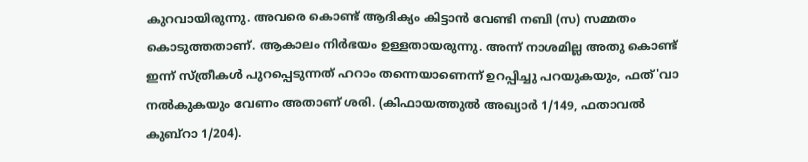കുറവായിരുന്നു. അവരെ കൊണ്ട് ആദിക്യം കിട്ടാൻ വേണ്ടി നബി (സ) സമ്മതം കൊടുത്തതാണ്. ആകാലം നിർഭയം ഉള്ളതായരുന്നു. അന്ന് നാശമില്ല അതു കൊണ്ട് ഇന്ന് സ്ത്രീകൾ പുറപ്പെടുന്നത് ഹറാം തന്നെയാണെന്ന് ഉറപ്പിച്ചു പറയുകയും, ഫത്'വാ നൽകുകയും വേണം അതാണ് ശരി. (കിഫായത്തുൽ അഖ്യാർ 1/149, ഫതാവൽ കുബ്റാ 1/204).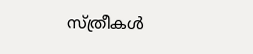സ്ത്രീകൾ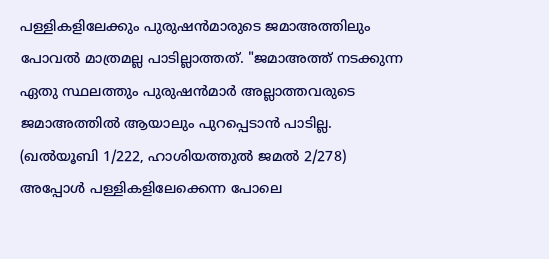പള്ളികളിലേക്കും പുരുഷൻമാരുടെ ജമാഅത്തിലും പോവൽ മാത്രമല്ല പാടില്ലാത്തത്. "ജമാഅത്ത് നടക്കുന്ന ഏതു സ്ഥലത്തും പുരുഷൻമാർ അല്ലാത്തവരുടെ ജമാഅത്തിൽ ആയാലും പുറപ്പെടാൻ പാടില്ല. (ഖൽയൂബി 1/222, ഹാശിയത്തുൽ ജമൽ 2/278) അപ്പോൾ പള്ളികളിലേക്കെന്ന പോലെ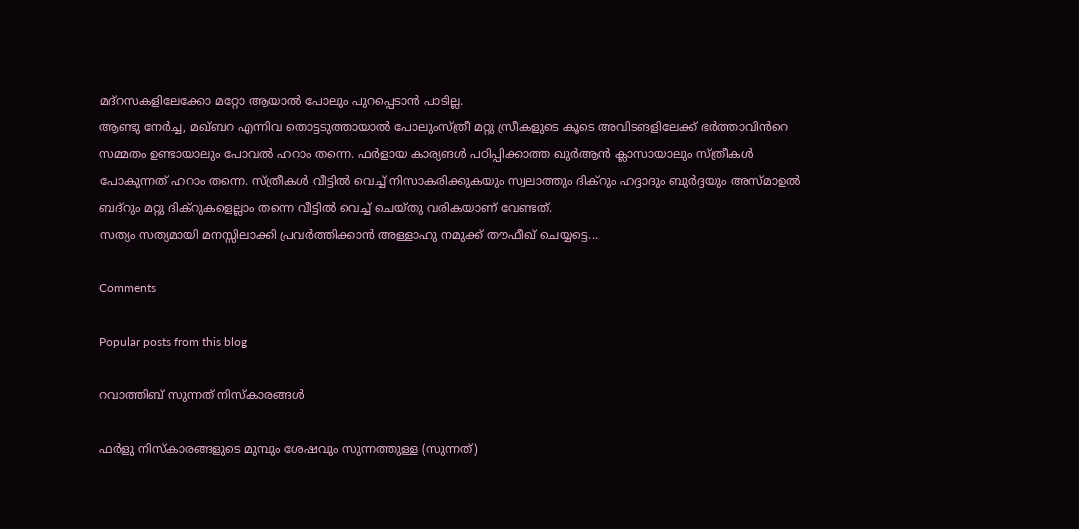മദ്റസകളിലേക്കോ മറ്റോ ആയാൽ പോലും പുറപ്പെടാൻ പാടില്ല.
ആണ്ടു നേർച്ച, മഖ്ബറ എന്നിവ തൊട്ടടുത്തായാൽ പോലുംസ്ത്രീ മറ്റു സ്രീകളുടെ കൂടെ അവിടങളിലേക്ക് ഭർത്താവിൻറെ സമ്മതം ഉണ്ടായാലും പോവൽ ഹറാം തന്നെ. ഫർളായ കാര്യങൾ പഠിപ്പിക്കാത്ത ഖുർആൻ ക്ലാസായാലും സ്ത്രീകൾ പോകുന്നത് ഹറാം തന്നെ. സ്ത്രീകൾ വീട്ടിൽ വെച്ച് നിസാകരിക്കുകയും സ്വലാത്തും ദിക്റും ഹദ്ദാദും ബുർദ്ദയും അസ്മാഉൽ ബദ്റും മറ്റു ദിക്റുകളെല്ലാം തന്നെ വീട്ടിൽ വെച്ച് ചെയ്തു വരികയാണ് വേണ്ടത്.
സത്യം സത്യമായി മനസ്സിലാക്കി പ്രവർത്തിക്കാൻ അള്ളാഹു നമുക്ക് തൗഫീഖ് ചെയ്യട്ടെ...

Comments

Popular posts from this blog

റവാത്തിബ് സുന്നത് നിസ്കാരങ്ങൾ

ഫര്‍ളു നിസ്കാരങ്ങളുടെ മുമ്പും ശേഷവും സുന്നത്തുള്ള (സുന്നത്)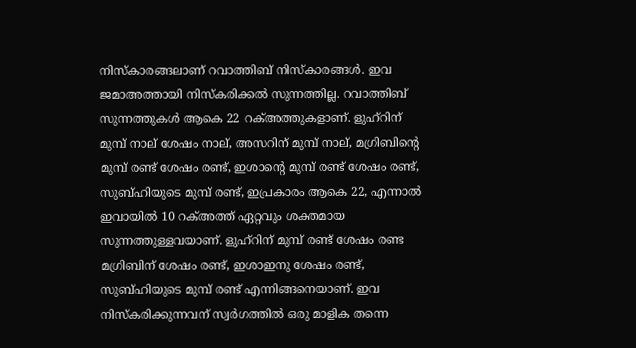നിസ്കാരങ്ങലാണ് റവാത്തിബ് നിസ്കാരങ്ങള്‍. ഇവ ജമാഅത്തായി നിസ്കരിക്കല്‍ സുന്നത്തില്ല. റവാത്തിബ് സുന്നത്തുകള്‍ ആകെ 22 റക്അത്തുകളാണ്. ളുഹ്റിന് മുമ്പ് നാല് ശേഷം നാല്, അസറിന് മുമ്പ് നാല്, മഗ്രിബിന്റെ മുമ്പ് രണ്ട് ശേഷം രണ്ട്, ഇശാന്റെ മുമ്പ് രണ്ട് ശേഷം രണ്ട്, സുബ്ഹിയുടെ മുമ്പ് രണ്ട്, ഇപ്രകാരം ആകെ 22, എന്നാൽ ഇവായിൽ 10 റക്അത്ത് ഏറ്റവും ശക്തമായ സുന്നത്തുള്ളവയാണ്. ളുഹ്റിന് മുമ്പ് രണ്ട് ശേഷം രണ്ട മഗ്രിബിന് ശേഷം രണ്ട്, ഇശാഇനു ശേഷം രണ്ട്, സുബ്ഹിയുടെ മുമ്പ് രണ്ട് എന്നിങ്ങനെയാണ്. ഇവ നിസ്കരിക്കുന്നവന് സ്വർഗത്തിൽ ഒരു മാളിക തന്നെ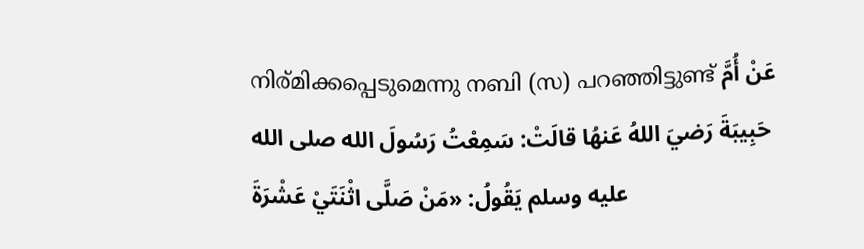നിര്മിക്കപ്പെടുമെന്നു നബി (സ) പറഞ്ഞിട്ടുണ്ട് عَنْ أُمَّ حَبِيبَةَ رَضيَ اللهُ عَنهُا قالَتْ: سَمِعْتُ رَسُولَ الله صلى الله عليه وسلم يَقُولُ: «مَنْ صَلَّى اثْنَتَيْ عَشْرَةَ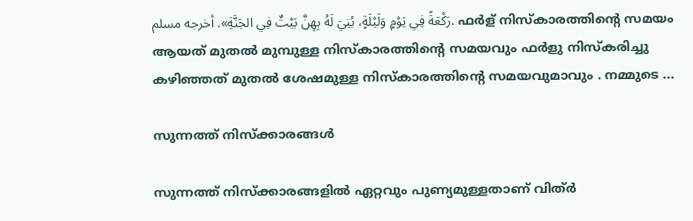رَكْعَةً فِي يَوْمٍ وَلَيْلَةٍ، بُنِيَ لَهُ بِهِنَّ بَيْتٌ فِي الجَنَّةِ». أخرجه مسلم. ഫര്‍ള് നിസ്കാരത്തിന്റെ സമയം ആയത് മുതൽ മുമ്പുള്ള നിസ്കാരത്തിന്റെ സമയവും ഫര്‍ളു നിസ്കരിച്ചു കഴിഞ്ഞത് മുതൽ ശേഷമുള്ള നിസ്കാരത്തിന്റെ സമയവുമാവും . നമ്മുടെ ...

സുന്നത്ത് നിസ്‌ക്കാരങ്ങള്‍

സുന്നത്ത് നിസ്‌ക്കാരങ്ങളില്‍ ഏറ്റവും പുണ്യമുള്ളതാണ് വിത്ര്‍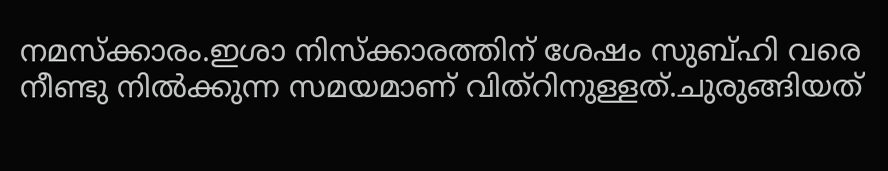നമസ്‌ക്കാരം.ഇശാ നിസ്‌ക്കാരത്തിന് ശേഷം സുബ്ഹി വരെ നീണ്ടു നില്‍ക്കുന്ന സമയമാണ് വിത്‌റിനുള്ളത്.ചുരുങ്ങിയത്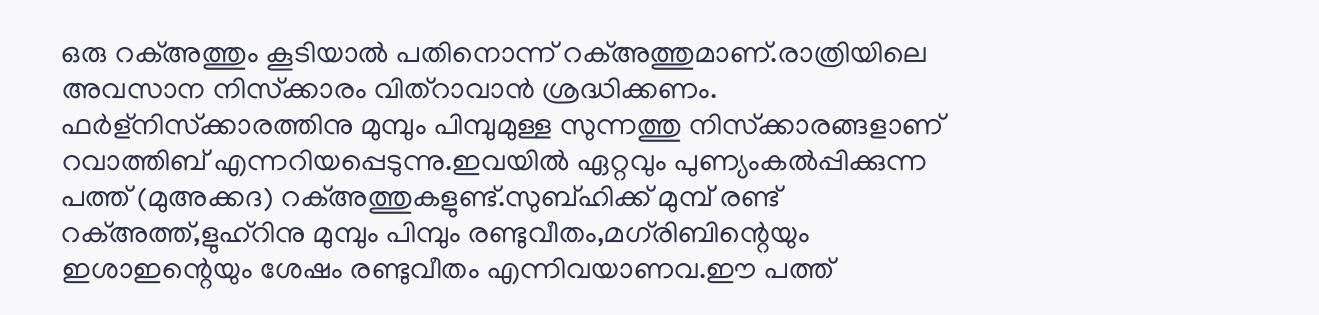ഒരു റക്അത്തും കൂടിയാല്‍ പതിനൊന്ന് റക്അത്തുമാണ്.രാത്രിയിലെ അവസാന നിസ്‌ക്കാരം വിത്‌റാവാന്‍ ശ്രദ്ധിക്കണം. ഫര്‍ള്‌നിസ്‌ക്കാരത്തിനു മുമ്പും പിമ്പുമുള്ള സുന്നത്തു നിസ്‌ക്കാരങ്ങളാണ് റവാത്തിബ് എന്നറിയപ്പെടുന്നു.ഇവയില്‍ ഏറ്റവും പുണ്യംകല്‍പ്പിക്കുന്ന പത്ത് (മുഅക്കദ) റക്അത്തുകളുണ്ട്.സുബ്ഹിക്ക് മുമ്പ് രണ്ട് റക്അത്ത്,ളുഹ്‌റിനു മുമ്പും പിമ്പും രണ്ടുവീതം,മഗ്‌രിബിന്റെയും ഇശാഇന്റെയും ശേഷം രണ്ടുവീതം എന്നിവയാണവ.ഈ പത്ത്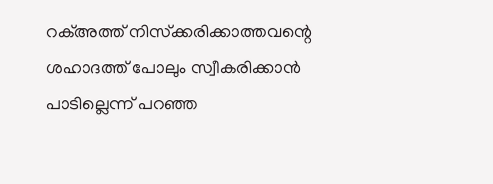റക്അത്ത് നിസ്‌ക്കരിക്കാത്തവന്റെ ശഹാദത്ത് പോലും സ്വീകരിക്കാന്‍ പാടില്ലെന്ന് പറഞ്ഞ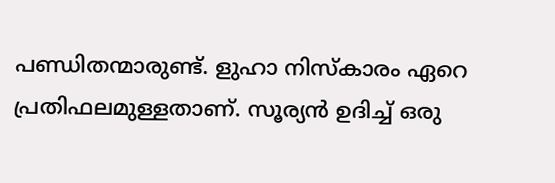പണ്ഡിതന്മാരുണ്ട്. ളുഹാ നിസ്‌കാരം ഏറെ പ്രതിഫലമുള്ളതാണ്. സൂര്യന്‍ ഉദിച്ച് ഒരു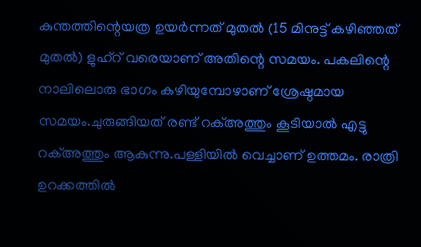കുന്തത്തിന്റെയത്ര ഉയര്‍ന്നത് മുതല്‍ (15 മിനുട്ട് കഴിഞ്ഞത് മുതല്‍) ളുഹ്‌റ് വരെയാണ് അതിന്റെ സമയം. പകലിന്റെ നാലിലൊരു ഭാഗം കഴിയുമ്പോഴാണ് ശ്രേഷ്ഠമായ സമയം.ചുരുങ്ങിയത് രണ്ട് റക്അത്തും കൂടിയാല്‍ എട്ടു റക്അത്തും ആകുന്നു.പള്ളിയില്‍ വെച്ചാണ് ഉത്തമം. രാത്രി ഉറക്കത്തില്‍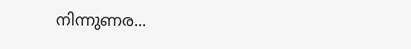നിന്നുണര...